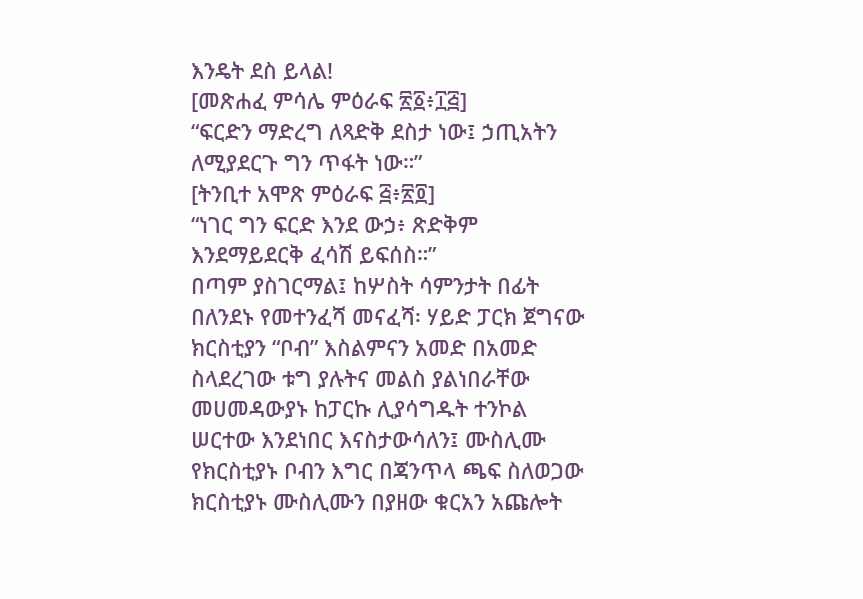እንዴት ደስ ይላል!
[መጽሐፈ ምሳሌ ምዕራፍ ፳፩፥፲፭]
“ፍርድን ማድረግ ለጻድቅ ደስታ ነው፤ ኃጢአትን ለሚያደርጉ ግን ጥፋት ነው።”
[ትንቢተ አሞጽ ምዕራፍ ፭፥፳፬]
“ነገር ግን ፍርድ እንደ ውኃ፥ ጽድቅም እንደማይደርቅ ፈሳሽ ይፍሰስ።”
በጣም ያስገርማል፤ ከሦስት ሳምንታት በፊት በለንደኑ የመተንፈሻ መናፈሻ፡ ሃይድ ፓርክ ጀግናው ክርስቲያን “ቦብ” እስልምናን አመድ በአመድ ስላደረገው ቱግ ያሉትና መልስ ያልነበራቸው መሀመዳውያኑ ከፓርኩ ሊያሳግዱት ተንኮል ሠርተው እንደነበር እናስታውሳለን፤ ሙስሊሙ የክርስቲያኑ ቦብን እግር በጃንጥላ ጫፍ ስለወጋው ክርስቲያኑ ሙስሊሙን በያዘው ቁርአን አጩሎት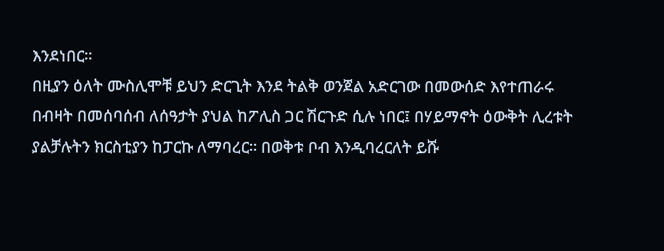እንደነበር።
በዚያን ዕለት ሙስሊሞቹ ይህን ድርጊት እንደ ትልቅ ወንጀል አድርገው በመውሰድ እየተጠራሩ በብዛት በመሰባሰብ ለሰዓታት ያህል ከፖሊስ ጋር ሽርጉድ ሲሉ ነበር፤ በሃይማኖት ዕውቅት ሊረቱት ያልቻሉትን ክርስቲያን ከፓርኩ ለማባረር። በወቅቱ ቦብ እንዲባረርለት ይሹ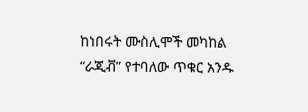ከነበሩት ሙስሊሞች መካከል “ራጂቭ” የተባለው ጥቁር አንዱ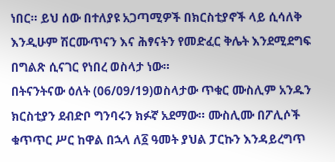ነበር። ይህ ሰው በተለያዩ አጋጣሚዎች በክርስቲያኖች ላይ ሲሳለቅ እንዲሁም ሽርሙጥናን እና ሕፃናትን የመድፈር ቅሌት እንደሚደግፍ በግልጽ ሲናገር የነበረ ወስላታ ነው።
በትናንትናው ዕለት (06/09/19)ወስላታው ጥቁር ሙስሊም አንዱን ክርስቲያን ደብድቦ ግንባሩን ክፉኛ አደማው። ሙስሊሙ በፖሊሶች ቁጥጥር ሥር ከዋል በኋላ ለ፩ ዓመት ያህል ፓርኩን እንዳይረግጥ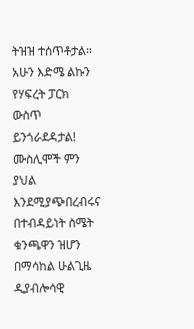ትዝዝ ተሰጥቶታል። አሁን እድሜ ልኩን የሃፍረት ፓርክ ውስጥ ይንጎራደዳታል!
ሙስሊሞች ምን ያህል እንደሚያጭበረብሩና በተብዳይነት ስሜት ቁንጫዋን ዝሆን በማሳከል ሁልጊዜ ዲያብሎሳዊ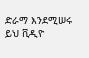ድራማ እንደሚሠሩ ይህ ቪዲዮ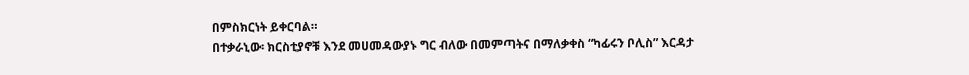በምስክርነት ይቀርባል።
በተቃራኒው፡ ክርስቲያኖቹ እንደ መሀመዳውያኑ ግር ብለው በመምጣትና በማለቃቀስ “ካፊሩን ቦሊስ” እርዳታ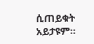ሲጠይቁት አይታዩም።